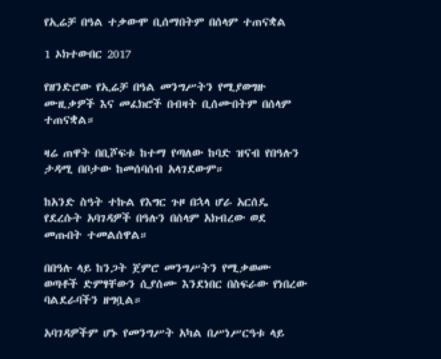የኢሬቻ በዓል ተቃውሞ ቢሰማበትም በሰላም ተጠናቋል

1 ኦክተውበር 2017

የዘንድሮው የኢሬቻ በዓል መንግሥትን የሚያወግዙ ሙዚቃዎች እና መፈክሮች በብዛት ቢሰሙበትም በሰላም ተጠናቋል።

ዛሬ ጠዋት በቢሾፍቱ ከተማ የጣለው ከባድ ዝናብ የበዓሉን ታዳሚ በቦታው ከመሰባሰብ አላገደውም።

ከአንድ ስዓት ተኩል የእግር ጉዞ በኋላ ሆራ አርሰዴ የደረሱት አባገዳዎች በዓሉን በሰላም አክብረው ወደ መጡበት ተመልሰዋል።

በበዓሉ ላይ ከንጋት ጀምሮ መንግሥትን የሚቃወሙ ወጣቶች ድምፃቸውን ሲያሰሙ እንደነበር በስፍራው የነበረው ባልደራባችን ዘግቧል።

አባገዳዎችም ሆኑ የመንግሥት አካል በሥነሥርዓቱ ላይ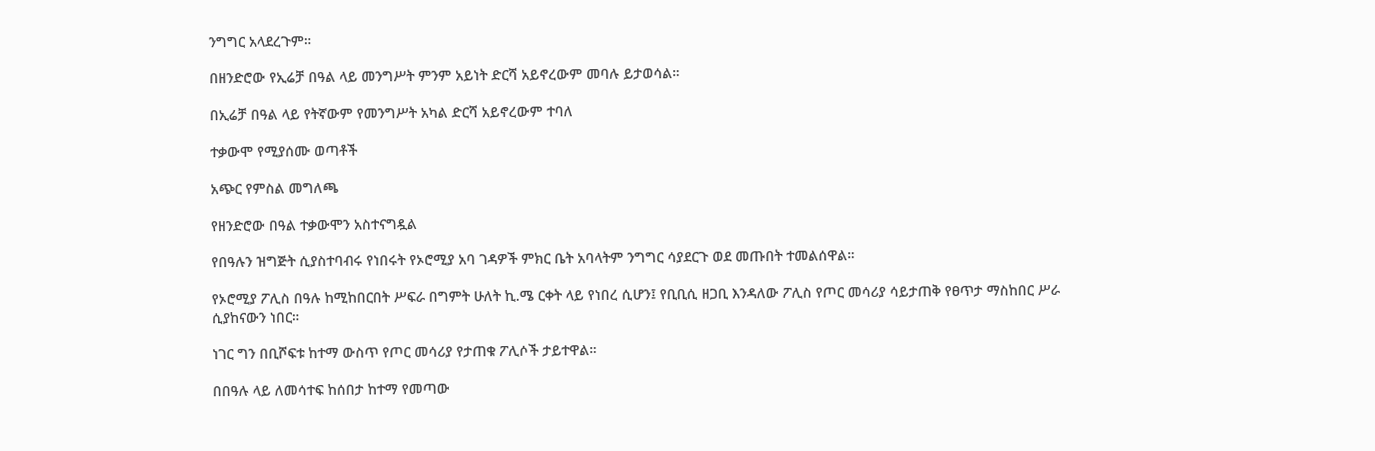ንግግር አላደረጉም።

በዘንድሮው የኢሬቻ በዓል ላይ መንግሥት ምንም አይነት ድርሻ አይኖረውም መባሉ ይታወሳል።

በኢሬቻ በዓል ላይ የትኛውም የመንግሥት አካል ድርሻ አይኖረውም ተባለ

ተቃውሞ የሚያሰሙ ወጣቶች

አጭር የምስል መግለጫ

የዘንድሮው በዓል ተቃውሞን አስተናግዷል

የበዓሉን ዝግጅት ሲያስተባብሩ የነበሩት የኦሮሚያ አባ ገዳዎች ምክር ቤት አባላትም ንግግር ሳያደርጉ ወደ መጡበት ተመልሰዋል።

የኦሮሚያ ፖሊስ በዓሉ ከሚከበርበት ሥፍራ በግምት ሁለት ኪ.ሜ ርቀት ላይ የነበረ ሲሆን፤ የቢቢሲ ዘጋቢ እንዳለው ፖሊስ የጦር መሳሪያ ሳይታጠቅ የፀጥታ ማስከበር ሥራ ሲያከናውን ነበር።

ነገር ግን በቢሾፍቱ ከተማ ውስጥ የጦር መሳሪያ የታጠቁ ፖሊሶች ታይተዋል።

በበዓሉ ላይ ለመሳተፍ ከሰበታ ከተማ የመጣው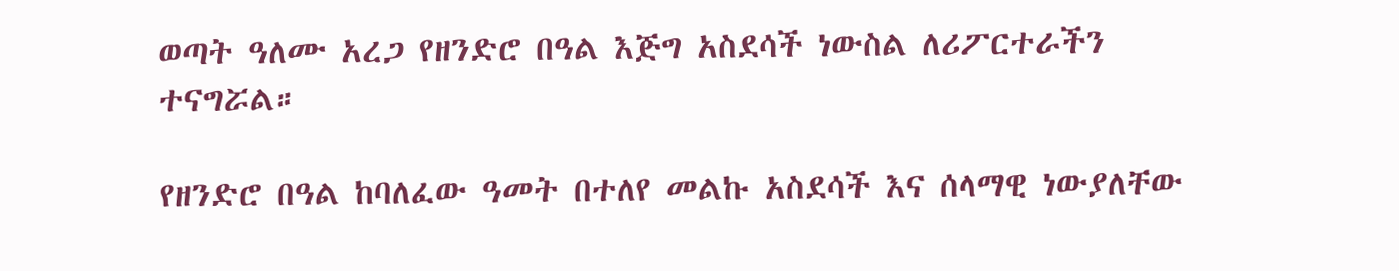ወጣት ዓለሙ አረጋ የዘንድሮ በዓል እጅግ አስደሳች ነውስል ለሪፖርተራችን ተናግሯል።

የዘንድሮ በዓል ከባለፈው ዓመት በተለየ መልኩ አስደሳች እና ሰላማዊ ነውያለቸው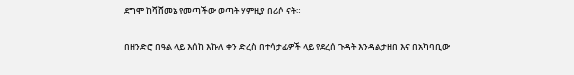ደግሞ ከሻሸመኔ የመጣችው ወጣት ሃምዚያ በሪሶ ናት።

በዘንድሮ በዓል ላይ እሰከ እኩለ ቀን ድረስ በተሳታፊዎች ላይ የደረሰ ጉዳት እንዳልታዘበ እና በአካባቢው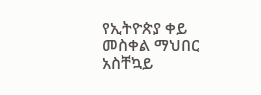የኢትዮጵያ ቀይ መስቀል ማህበር አስቸኳይ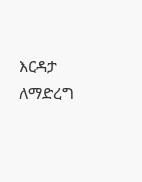እርዳታ ለማድረግ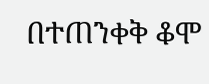በተጠንቀቅ ቆሞ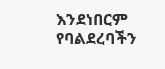እንደነበርም የባልደረባችን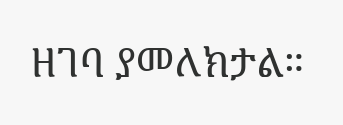ዘገባ ያመለክታል።